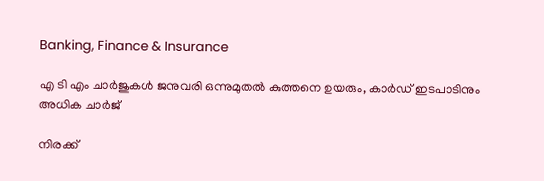Banking, Finance & Insurance

എ ടി എം ചാര്‍ജുകള്‍ ജനുവരി ഒന്നുമുതല്‍ കുത്തനെ ഉയരും, കാര്‍ഡ് ഇടപാടിനും അധിക ചാര്‍ജ്

നിരക്ക്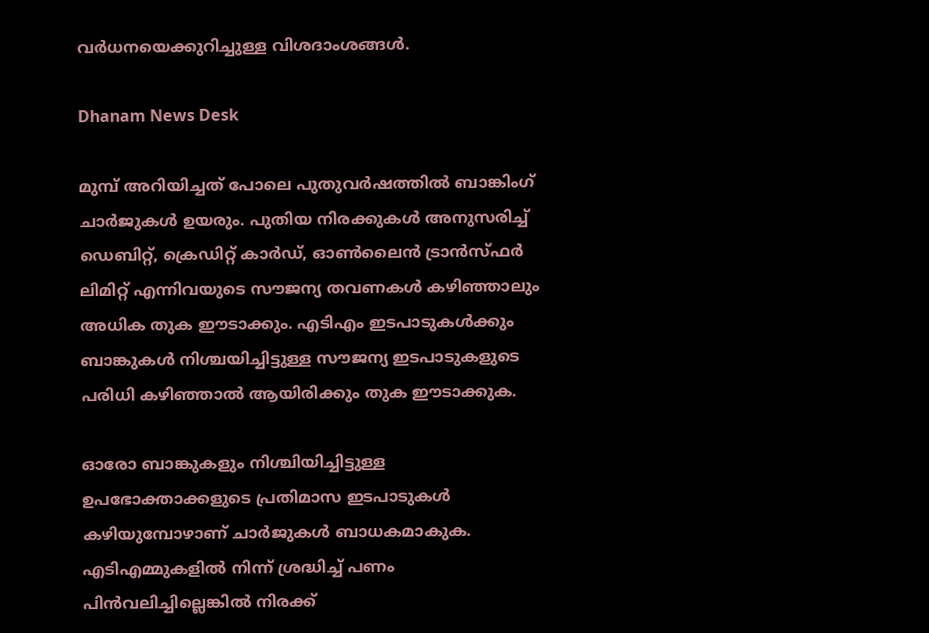വര്‍ധനയെക്കുറിച്ചുള്ള വിശദാംശങ്ങള്‍.

Dhanam News Desk

മുമ്പ് അറിയിച്ചത് പോലെ പുതുവര്‍ഷത്തില്‍ ബാങ്കിംഗ് ചാര്‍ജുകള്‍ ഉയരും. പുതിയ നിരക്കുകള്‍ അനുസരിച്ച് ഡെബിറ്റ്, ക്രെഡിറ്റ് കാര്‍ഡ്, ഓണ്‍ലൈന്‍ ട്രാന്‍സ്ഫര്‍ ലിമിറ്റ് എന്നിവയുടെ സൗജന്യ തവണകള്‍ കഴിഞ്ഞാലും അധിക തുക ഈടാക്കും. എടിഎം ഇടപാടുകള്‍ക്കും ബാങ്കുകള്‍ നിശ്ചയിച്ചിട്ടുള്ള സൗജന്യ ഇടപാടുകളുടെ പരിധി കഴിഞ്ഞാല്‍ ആയിരിക്കും തുക ഈടാക്കുക.

ഓരോ ബാങ്കുകളും നിശ്ചിയിച്ചിട്ടുള്ള ഉപഭോക്താക്കളുടെ പ്രതിമാസ ഇടപാടുകള്‍ കഴിയുമ്പോഴാണ് ചാര്‍ജുകള്‍ ബാധകമാകുക. എടിഎമ്മുകളില്‍ നിന്ന് ശ്രദ്ധിച്ച് പണം പിന്‍വലിച്ചില്ലെങ്കില്‍ നിരക്ക്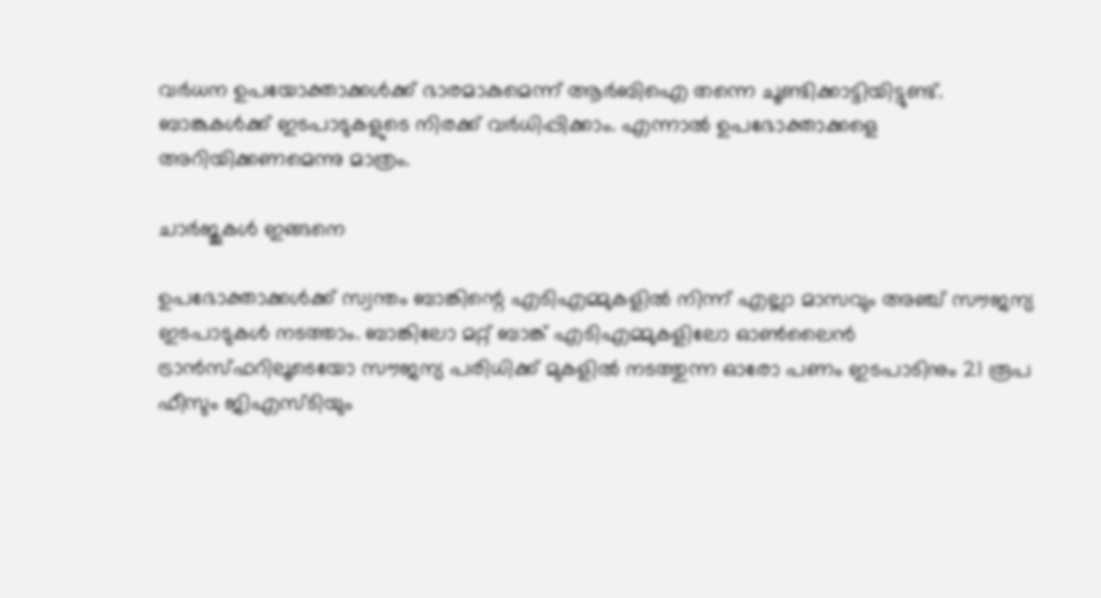വര്‍ധന ഉപയോക്താക്കള്‍ക്ക് ഭാരമാകുമെന്ന് ആര്‍ബിഐ തന്നെ ചൂണ്ടിക്കാട്ടിയിട്ടുണ്ട്. ബാങ്കുകള്‍ക്ക് ഇടപാടുകളുടെ നിരക്ക് വര്‍ധിപ്പിക്കാം. എന്നാല്‍ ഉപഭോക്താക്കളെ അറിയിക്കണമെന്നു മാത്രം.

ചാര്‍ജുകള്‍ ഇങ്ങനെ

ഉപഭോക്താക്കള്‍ക്ക് സ്വന്തം ബാങ്കിന്റെ എടിഎമ്മുകളില്‍ നിന്ന് എല്ലാ മാസവും അഞ്ച് സൗജന്യ ഇടപാടുകള്‍ നടത്താം. ബാങ്കിലോ മറ്റ് ബാങ്ക് എടിഎമ്മുകളിലോ ഓണ്‍ലൈന്‍ ട്രാന്‍സ്ഫറിലൂടെയോ സൗജന്യ പരിധിക്ക് മുകളില്‍ നടത്തുന്ന ഓരോ പണം ഇടപാടിനും 21 രൂപ ഫീസും ജിഎസ്ടിയും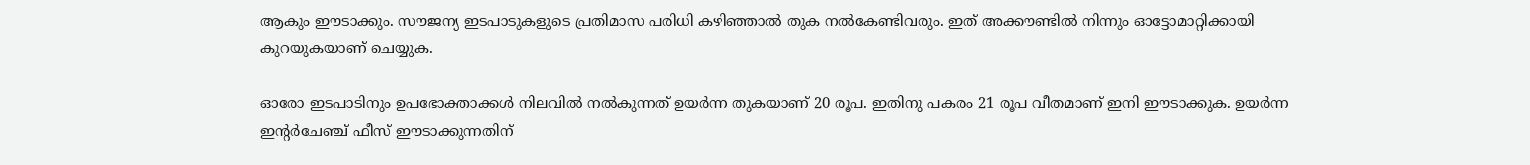ആകും ഈടാക്കും. സൗജന്യ ഇടപാടുകളുടെ പ്രതിമാസ പരിധി കഴിഞ്ഞാല്‍ തുക നല്‍കേണ്ടിവരും. ഇത് അക്കൗണ്ടില്‍ നിന്നും ഓട്ടോമാറ്റിക്കായി കുറയുകയാണ് ചെയ്യുക.

ഓരോ ഇടപാടിനും ഉപഭോക്താക്കള്‍ നിലവില്‍ നല്‍കുന്നത് ഉയര്‍ന്ന തുകയാണ് 20 രൂപ. ഇതിനു പകരം 21 രൂപ വീതമാണ് ഇനി ഈടാക്കുക. ഉയര്‍ന്ന ഇന്റര്‍ചേഞ്ച് ഫീസ് ഈടാക്കുന്നതിന്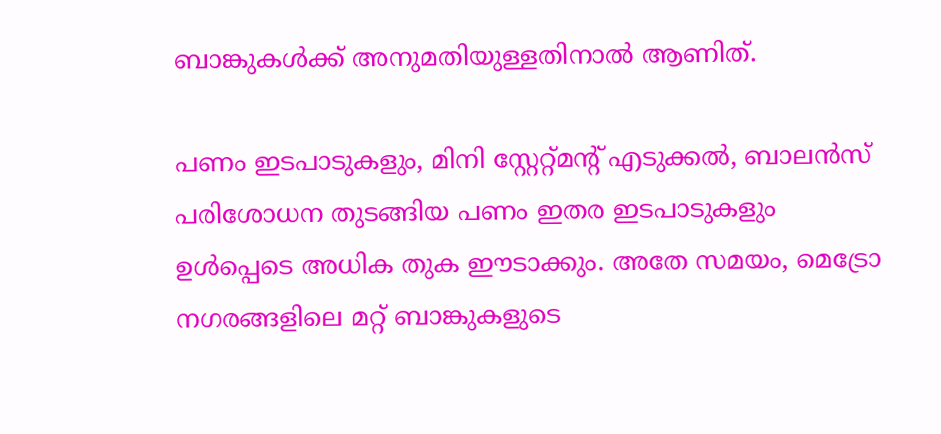ബാങ്കുകള്‍ക്ക് അനുമതിയുള്ളതിനാല്‍ ആണിത്.

പണം ഇടപാടുകളും, മിനി സ്റ്റേറ്റ്മന്റ് എടുക്കല്‍, ബാലന്‍സ് പരിശോധന തുടങ്ങിയ പണം ഇതര ഇടപാടുകളും ഉള്‍പ്പെടെ അധിക തുക ഈടാക്കും. അതേ സമയം, മെട്രോ നഗരങ്ങളിലെ മറ്റ് ബാങ്കുകളുടെ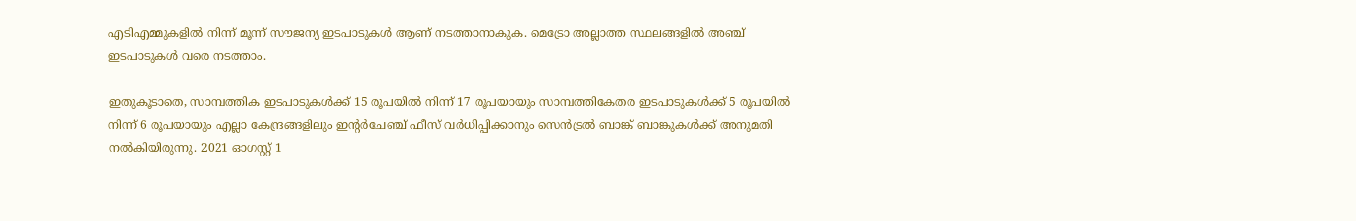എടിഎമ്മുകളില്‍ നിന്ന് മൂന്ന് സൗജന്യ ഇടപാടുകള്‍ ആണ് നടത്താനാകുക. മെട്രോ അല്ലാത്ത സ്ഥലങ്ങളില്‍ അഞ്ച് ഇടപാടുകള്‍ വരെ നടത്താം.

ഇതുകൂടാതെ, സാമ്പത്തിക ഇടപാടുകള്‍ക്ക് 15 രൂപയില്‍ നിന്ന് 17 രൂപയായും സാമ്പത്തികേതര ഇടപാടുകള്‍ക്ക് 5 രൂപയില്‍ നിന്ന് 6 രൂപയായും എല്ലാ കേന്ദ്രങ്ങളിലും ഇന്റര്‍ചേഞ്ച് ഫീസ് വര്‍ധിപ്പിക്കാനും സെന്‍ട്രല്‍ ബാങ്ക് ബാങ്കുകള്‍ക്ക് അനുമതി നല്‍കിയിരുന്നു. 2021 ഓഗസ്റ്റ് 1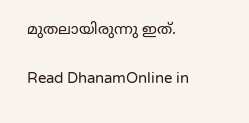മുതലായിരുന്നു ഇത്.

Read DhanamOnline in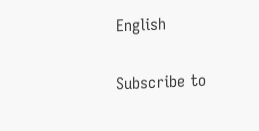English

Subscribe to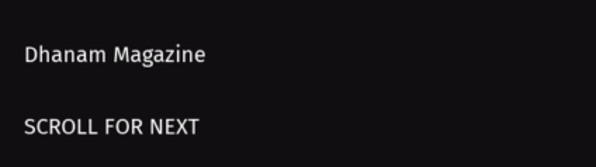Dhanam Magazine

SCROLL FOR NEXT